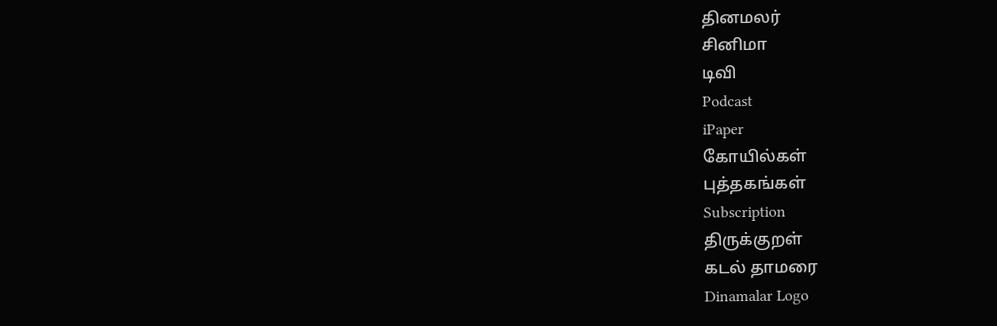தினமலர்
சினிமா
டிவி
Podcast
iPaper
கோயில்கள்
புத்தகங்கள்
Subscription
திருக்குறள்
கடல் தாமரை
Dinamalar Logo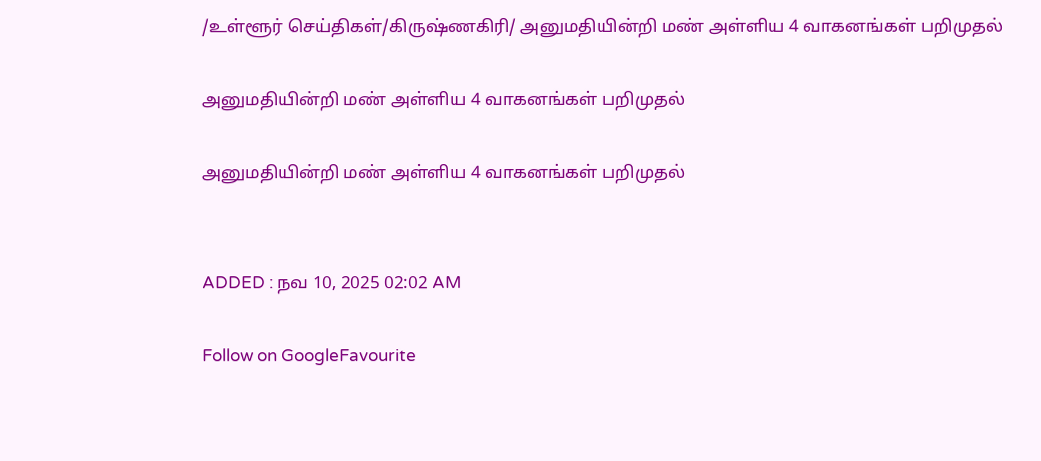/உள்ளூர் செய்திகள்/கிருஷ்ணகிரி/ அனுமதியின்றி மண் அள்ளிய 4 வாகனங்கள் பறிமுதல்

அனுமதியின்றி மண் அள்ளிய 4 வாகனங்கள் பறிமுதல்

அனுமதியின்றி மண் அள்ளிய 4 வாகனங்கள் பறிமுதல்


ADDED : நவ 10, 2025 02:02 AM

Follow on GoogleFavourite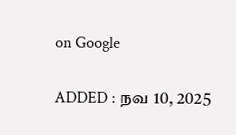on Google

ADDED : நவ 10, 2025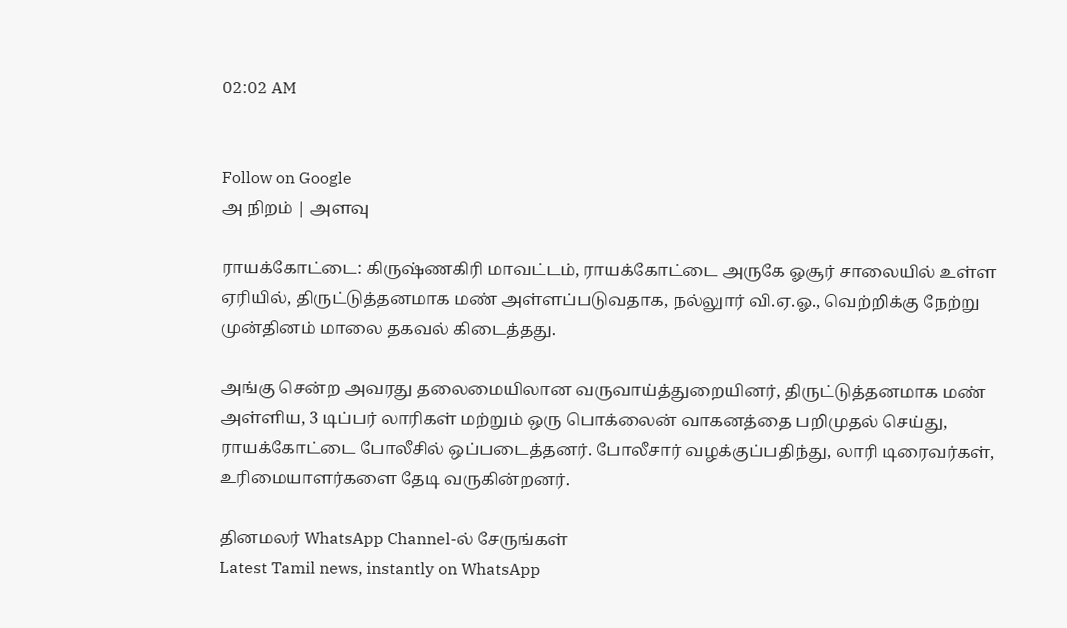02:02 AM


Follow on Google
அ நிறம் | அளவு

ராயக்கோட்டை: கிருஷ்ணகிரி மாவட்டம், ராயக்கோட்டை அருகே ஓசூர் சாலையில் உள்ள ஏரியில், திருட்டுத்தனமாக மண் அள்ளப்படுவதாக, நல்லுார் வி.ஏ.ஓ., வெற்றிக்கு நேற்று முன்தினம் மாலை தகவல் கிடைத்தது.

அங்கு சென்ற அவரது தலைமையிலான வருவாய்த்துறையினர், திருட்டுத்தனமாக மண் அள்ளிய, 3 டிப்பர் லாரிகள் மற்றும் ஒரு பொக்லைன் வாகனத்தை பறிமுதல் செய்து, ராயக்கோட்டை போலீசில் ஒப்படைத்தனர். போலீசார் வழக்குப்பதிந்து, லாரி டிரைவர்கள், உரிமையாளர்களை தேடி வருகின்றனர்.

தினமலர் WhatsApp Channel-ல் சேருங்கள்
Latest Tamil news, instantly on WhatsApp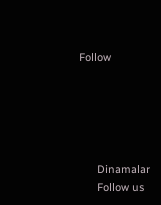Follow





      Dinamalar
      Follow us